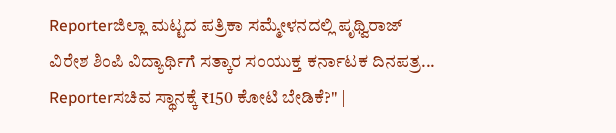Reporterಜಿಲ್ಲಾ ಮಟ್ಟದ ಪತ್ರಿಕಾ ಸಮ್ಮೇಳನದಲ್ಲಿ ಪೃಥ್ವಿರಾಜ್ ವಿರೇಶ ಶಿಂಪಿ ವಿದ್ಯಾರ್ಥಿಗೆ ಸತ್ಕಾರ ಸಂಯುಕ್ತ ಕರ್ನಾಟಕ ದಿನಪತ್ರ...
Reporterಸಚಿವ ಸ್ಥಾನಕ್ಕೆ ₹150 ಕೋಟಿ ಬೇಡಿಕೆ?" |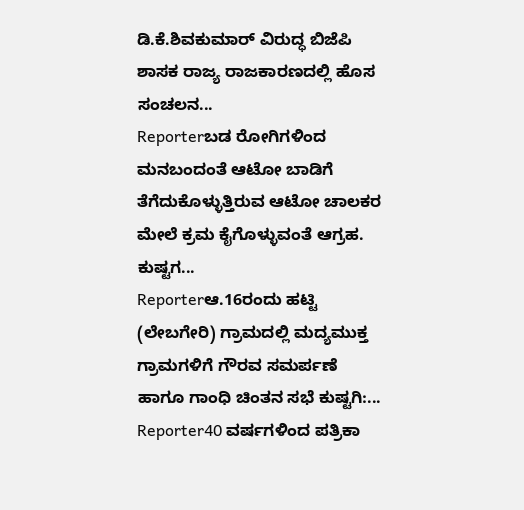ಡಿ.ಕೆ.ಶಿವಕುಮಾರ್ ವಿರುದ್ಧ ಬಿಜೆಪಿ ಶಾಸಕ ರಾಜ್ಯ ರಾಜಕಾರಣದಲ್ಲಿ ಹೊಸ ಸಂಚಲನ...
Reporterಬಡ ರೋಗಿಗಳಿಂದ ಮನಬಂದಂತೆ ಆಟೋ ಬಾಡಿಗೆ ತೆಗೆದುಕೊಳ್ಳುತ್ತಿರುವ ಆಟೋ ಚಾಲಕರ ಮೇಲೆ ಕ್ರಮ ಕೈಗೊಳ್ಳುವಂತೆ ಆಗ್ರಹ. ಕುಷ್ಟಗ...
Reporterಆ.16ರಂದು ಹಟ್ಟಿ (ಲೇಬಗೇರಿ) ಗ್ರಾಮದಲ್ಲಿ ಮದ್ಯಮುಕ್ತ ಗ್ರಾಮಗಳಿಗೆ ಗೌರವ ಸಮರ್ಪಣೆ ಹಾಗೂ ಗಾಂಧಿ ಚಿಂತನ ಸಭೆ ಕುಷ್ಟಗಿ:...
Reporter40 ವರ್ಷಗಳಿಂದ ಪತ್ರಿಕಾ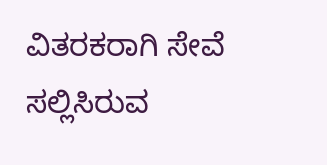ವಿತರಕರಾಗಿ ಸೇವೆ ಸಲ್ಲಿಸಿರುವ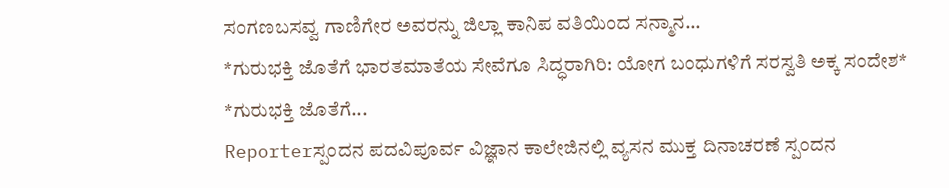ಸಂಗಣಬಸವ್ವ ಗಾಣಿಗೇರ ಅವರನ್ನು ಜಿಲ್ಲಾ ಕಾನಿಪ ವತಿಯಿಂದ ಸನ್ಮಾನ...
*ಗುರುಭಕ್ತಿ ಜೊತೆಗೆ ಭಾರತಮಾತೆಯ ಸೇವೆಗೂ ಸಿದ್ಧರಾಗಿರಿ: ಯೋಗ ಬಂಧುಗಳಿಗೆ ಸರಸ್ವತಿ ಅಕ್ಕ ಸಂದೇಶ* *ಗುರುಭಕ್ತಿ ಜೊತೆಗೆ...
Reporterಸ್ಪಂದನ ಪದವಿಪೂರ್ವ ವಿಜ್ಞಾನ ಕಾಲೇಜಿನಲ್ಲಿ ವ್ಯಸನ ಮುಕ್ತ ದಿನಾಚರಣೆ ಸ್ಪಂದನ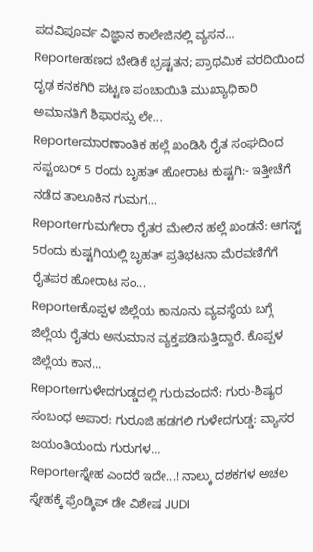ಪದವಿಪೂರ್ವ ವಿಜ್ಞಾನ ಕಾಲೇಜಿನಲ್ಲಿ ವ್ಯಸನ...
Reporterಹಣದ ಬೇಡಿಕೆ ಭ್ರಷ್ಟತನ; ಪ್ರಾಥಮಿಕ ವರದಿಯಿಂದ ದೃಢ ಕನಕಗಿರಿ ಪಟ್ಟಣ ಪಂಚಾಯಿತಿ ಮುಖ್ಯಾಧಿಕಾರಿ ಅಮಾನತಿಗೆ ಶಿಫಾರಸ್ಸು ಲೇ...
Reporterಮಾರಣಾಂತಿಕ ಹಲ್ಲೆ ಖಂಡಿಸಿ ರೈತ ಸಂಘದಿಂದ ಸಪ್ಟಂಬರ್ 5 ರಂದು ಬೃಹತ್ ಹೋರಾಟ ಕುಷ್ಟಗಿ:- ಇತ್ತೀಚೆಗೆ ನಡೆದ ತಾಲೂಕಿನ ಗುಮಗ...
Reporterಗುಮಗೇರಾ ರೈತರ ಮೇಲಿನ ಹಲ್ಲೆ ಖಂಡನೆ: ಆಗಸ್ಟ್ 5ರಂದು ಕುಷ್ಟಗಿಯಲ್ಲಿ ಬೃಹತ್ ಪ್ರತಿಭಟನಾ ಮೆರವಣಿಗೆಗೆ ರೈತಪರ ಹೋರಾಟ ಸಂ...
Reporterಕೊಪ್ಪಳ ಜಿಲ್ಲೆಯ ಕಾನೂನು ವ್ಯವಸ್ಥೆಯ ಬಗ್ಗೆ ಜಿಲ್ಲೆಯ ರೈತರು ಅನುಮಾನ ವ್ಯಕ್ತಪಡಿಸುತ್ತಿದ್ದಾರೆ. ಕೊಪ್ಪಳ ಜಿಲ್ಲೆಯ ಕಾನ...
Reporterಗುಳೇದಗುಡ್ಡದಲ್ಲಿ ಗುರುವಂದನೆ: ಗುರು-ಶಿಷ್ಯರ ಸಂಬಂಧ ಅಪಾರ: ಗುರೂಜಿ ಹಡಗಲಿ ಗುಳೇದಗುಡ್ಡ: ವ್ಯಾಸರ ಜಯಂತಿಯಂದು ಗುರುಗಳ...
Reporterಸ್ನೇಹ ಎಂದರೆ ಇದೇ...! ನಾಲ್ಕು ದಶಕಗಳ ಅಚಲ ಸ್ನೇಹಕ್ಕೆ ಫ್ರೆಂಡ್ಶಿಪ್ ಡೇ ವಿಶೇಷ JUDI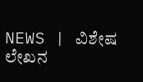NEWS | ವಿಶೇಷ ಲೇಖನ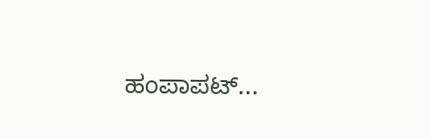ಹಂಪಾಪಟ್...